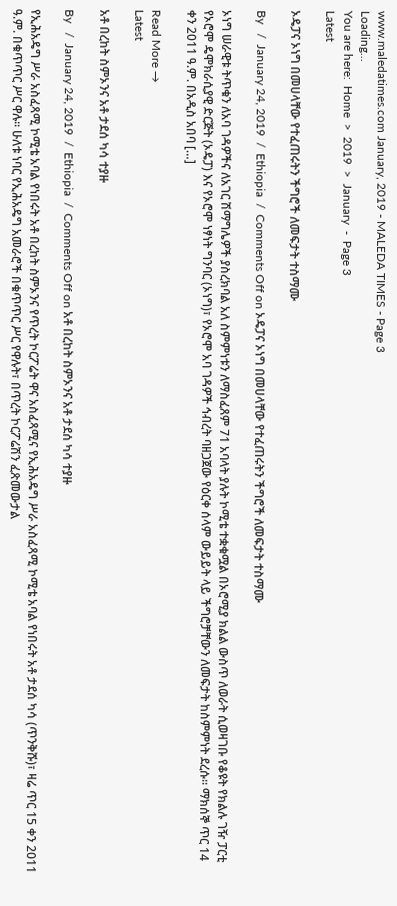www.maledatimes.com January, 2019 - MALEDA TIMES - Page 3
Loading...
You are here:  Home  >  2019  >  January  -  Page 3
Latest

ኦዴፓና ኦነግ በመሀላቸው የተፈጠሩትን ችግሮች ለመፍታት ተስማሙ

By   /  January 24, 2019  /  Ethiopia  /  Comments Off on ኦዴፓና ኦነግ በመሀላቸው የተፈጠሩትን ችግሮች ለመፍታት ተስማሙ

ኦነግ ሠራዊቱ ትጥቁን ለአባ ገዳዎችና ለአገር ሽማግሌዎች ያስረክባል አለ ስምምነቱን ለማስፈጸም 71 አባላት ያሉት ኮሚቴ ተቋቁሟል በኦሮሚያ ክልል ውስጥ ለወራት ሲወዛገቡ የቆዩት የክልሉ ገዥ ፓርቲ የኦሮሞ ዴሞክራሲያዊ ድርጅት (ኦዴፓ) እና የኦሮሞ ነፃነት ግንባር (ኦነግ)፣ የኦሮሞ አባ ገዳዎች ኅብረት ባዘጋጀው የዕርቀ ሰላም ውይይት ላይ ችግሮቻቸውን ለመፍታት ከስምምነት ደረሱ፡፡ ማክሰኞ ጥር 14 ቀን 2011 ዓ.ም. በአዲስ አበባ […]

Read More →
Latest

አቶ በረከት ስምኦንና አቶ ታደሰ ካሳ ተያዙ

By   /  January 24, 2019  /  Ethiopia  /  Comments Off on አቶ በረከት ስምኦንና አቶ ታደሰ ካሳ ተያዙ

የኢሕአዴግ ሥራ አስፈጻሚ ኮሚቴ አባል የነበሩት አቶ በረከት ስምኦንና የጥረት ኮርፖሬት ዋና አስፈጻሚና የኢሕአዴግ ሥራ አስፈጻሚ ኮሚቴ አባል የነበሩት አቶ ታደሰ ካሳ (ጥንቅሹ)፣ ዛሬ ጥር 15 ቀን 2011 ዓ.ም. በቁጥጥር ሥር ዋሉ፡፡ ሁለቱ ነባር የኢሕአዴግ አመራሮች በቁጥጥር ሥር የዋሉት፣ በጥረት ኮርፖሬሽን ፈጽመውታል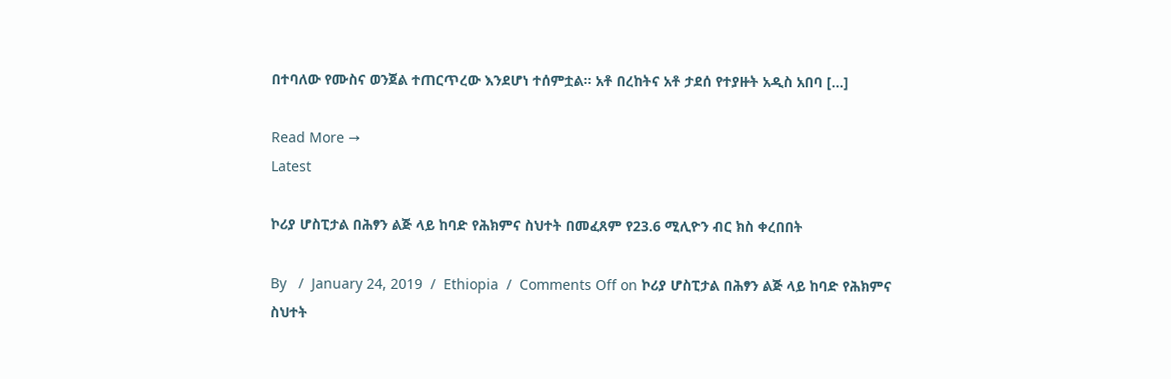በተባለው የሙስና ወንጀል ተጠርጥረው እንደሆነ ተሰምቷል፡፡ አቶ በረከትና አቶ ታደሰ የተያዙት አዲስ አበባ […]

Read More →
Latest

ኮሪያ ሆስፒታል በሕፃን ልጅ ላይ ከባድ የሕክምና ስህተት በመፈጸም የ23.6 ሚሊዮን ብር ክስ ቀረበበት

By   /  January 24, 2019  /  Ethiopia  /  Comments Off on ኮሪያ ሆስፒታል በሕፃን ልጅ ላይ ከባድ የሕክምና ስህተት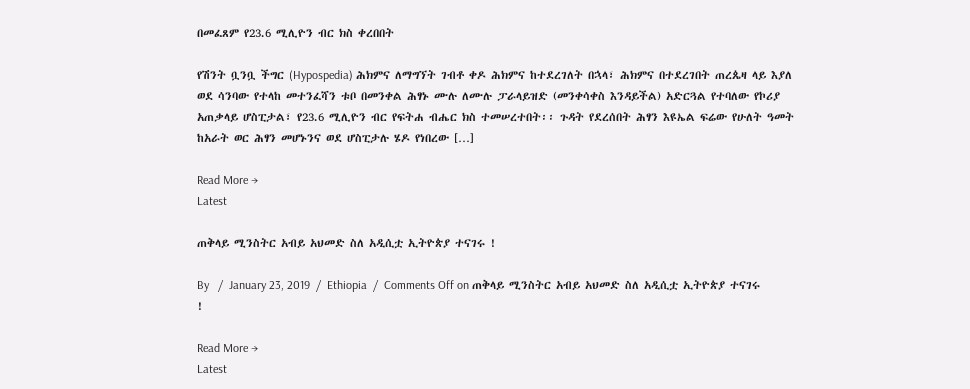በመፈጸም የ23.6 ሚሊዮን ብር ክስ ቀረበበት

የሽንት ቧንቧ ችግር (Hypospedia) ሕክምና ለማግኘት ገብቶ ቀዶ ሕክምና ከተደረገለት በኋላ፣ ሕክምና በተደረገበት ጠረጴዛ ላይ እያለ ወደ ሳንባው የተላከ መተንፈሻን ቱቦ በመንቀል ሕፃኑ ሙሉ ለሙሉ ፓራላይዝድ (መንቀሳቀስ እንዳይችል) አድርጓል የተባለው የኮሪያ አጠቃላይ ሆስፒታል፣ የ23.6 ሚሊዮን ብር የፍትሐ ብሔር ክስ ተመሠረተበት፡፡ ጉዳት የደረሰበት ሕፃን እዩኤል ፍሬው የሁለት ዓመት ከአራት ወር ሕፃን መሆኑንና ወደ ሆስፒታሉ ሄዶ የነበረው […]

Read More →
Latest

ጠቅላይ ሚንስትር አብይ አህመድ ስለ አዲሲቷ ኢትዮጵያ ተናገሩ !

By   /  January 23, 2019  /  Ethiopia  /  Comments Off on ጠቅላይ ሚንስትር አብይ አህመድ ስለ አዲሲቷ ኢትዮጵያ ተናገሩ !

Read More →
Latest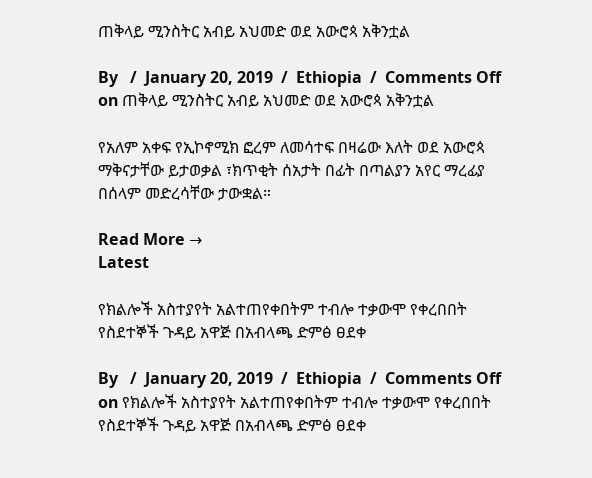ጠቅላይ ሚንስትር አብይ አህመድ ወደ አውሮጳ አቅንቷል

By   /  January 20, 2019  /  Ethiopia  /  Comments Off on ጠቅላይ ሚንስትር አብይ አህመድ ወደ አውሮጳ አቅንቷል

የአለም አቀፍ የኢኮኖሚክ ፎረም ለመሳተፍ በዛሬው እለት ወደ አውሮጳ ማቅናታቸው ይታወቃል ፣ክጥቂት ሰአታት በፊት በጣልያን አየር ማረፊያ በሰላም መድረሳቸው ታውቋል።

Read More →
Latest

የክልሎች አስተያየት አልተጠየቀበትም ተብሎ ተቃውሞ የቀረበበት የስደተኞች ጉዳይ አዋጅ በአብላጫ ድምፅ ፀደቀ

By   /  January 20, 2019  /  Ethiopia  /  Comments Off on የክልሎች አስተያየት አልተጠየቀበትም ተብሎ ተቃውሞ የቀረበበት የስደተኞች ጉዳይ አዋጅ በአብላጫ ድምፅ ፀደቀ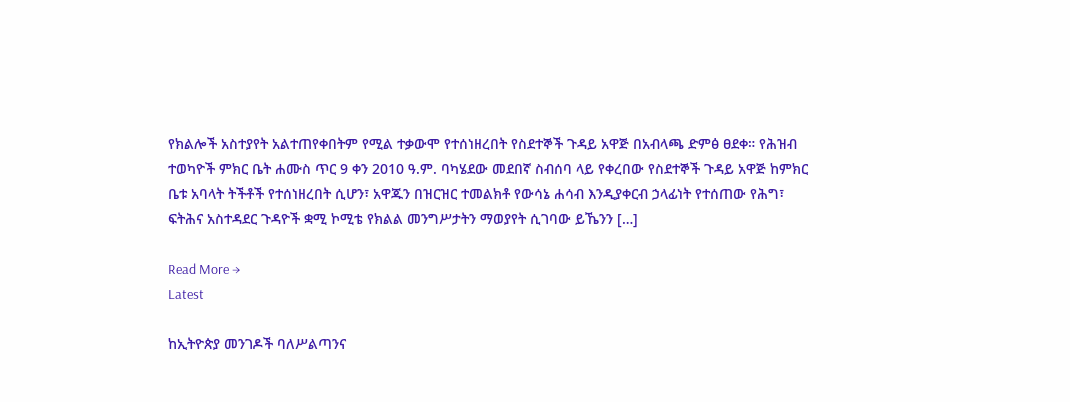የክልሎች አስተያየት አልተጠየቀበትም የሚል ተቃውሞ የተሰነዘረበት የስደተኞች ጉዳይ አዋጅ በአብላጫ ድምፅ ፀደቀ። የሕዝብ ተወካዮች ምክር ቤት ሐሙስ ጥር 9 ቀን 2010 ዓ.ም. ባካሄደው መደበኛ ስብሰባ ላይ የቀረበው የስደተኞች ጉዳይ አዋጅ ከምክር ቤቱ አባላት ትችቶች የተሰነዘረበት ሲሆን፣ አዋጁን በዝርዝር ተመልክቶ የውሳኔ ሐሳብ እንዲያቀርብ ኃላፊነት የተሰጠው የሕግ፣ ፍትሕና አስተዳደር ጉዳዮች ቋሚ ኮሚቴ የክልል መንግሥታትን ማወያየት ሲገባው ይኼንን […]

Read More →
Latest

ከኢትዮጵያ መንገዶች ባለሥልጣንና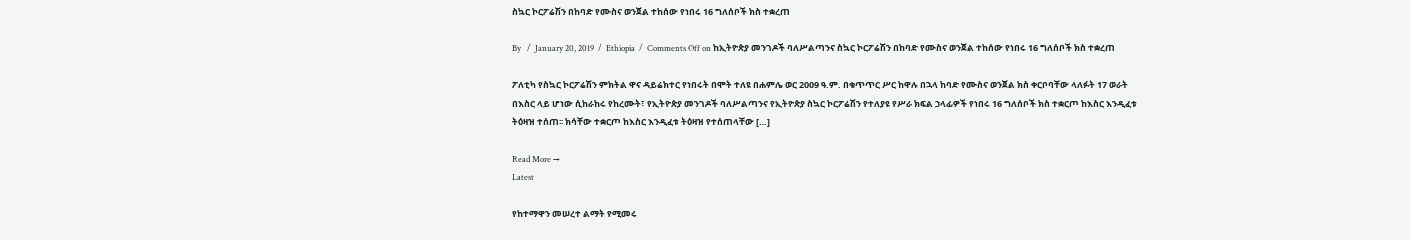ስኳር ኮርፖሬሽን በከባድ የሙስና ወንጀል ተከሰው የነበሩ 16 ግለሰቦች ክስ ተቋረጠ

By   /  January 20, 2019  /  Ethiopia  /  Comments Off on ከኢትዮጵያ መንገዶች ባለሥልጣንና ስኳር ኮርፖሬሽን በከባድ የሙስና ወንጀል ተከሰው የነበሩ 16 ግለሰቦች ክስ ተቋረጠ

ፖለቲካ የስኳር ኮርፖሬሽን ምክትል ዋና ዳይሬክተር የነበሩት በሞት ተለዩ በሐምሌ ወር 2009 ዓ.ም. በቁጥጥር ሥር ከዋሉ በኋላ ከባድ የሙስና ወንጀል ክስ ቀርቦባቸው ላለፉት 17 ወራት በእስር ላይ ሆነው ሲከራከሩ የከረሙት፣ የኢትዮጵያ መንገዶች ባለሥልጣንና የኢትዮጵያ ስኳር ኮርፖሬሽን የተለያዩ የሥራ ክፍል ኃላፊዎች የነበሩ 16 ግለሰቦች ክስ ተቋርጦ ከእስር እንዲፈቱ ትዕዛዝ ተሰጠ፡፡ ክሳቸው ተቋርጦ ከእስር እንዲፈቱ ትዕዛዝ የተሰጠላቸው […]

Read More →
Latest

የከተማዋን መሠረተ ልማት የሚመሩ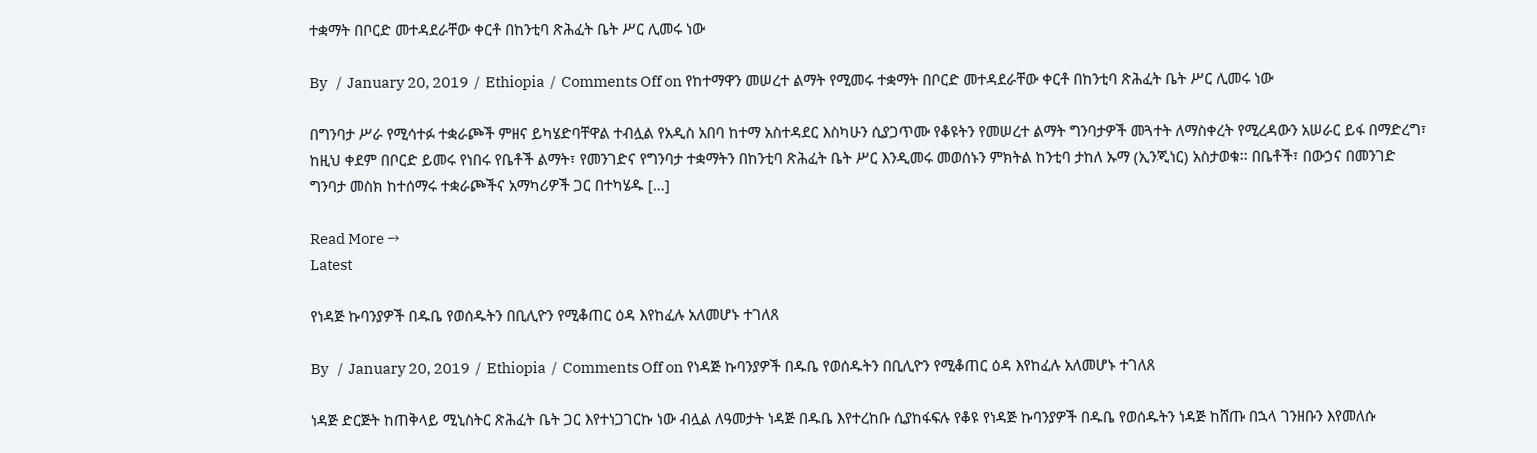ተቋማት በቦርድ መተዳደራቸው ቀርቶ በከንቲባ ጽሕፈት ቤት ሥር ሊመሩ ነው

By   /  January 20, 2019  /  Ethiopia  /  Comments Off on የከተማዋን መሠረተ ልማት የሚመሩ ተቋማት በቦርድ መተዳደራቸው ቀርቶ በከንቲባ ጽሕፈት ቤት ሥር ሊመሩ ነው

በግንባታ ሥራ የሚሳተፉ ተቋራጮች ምዘና ይካሄድባቸዋል ተብሏል የአዲስ አበባ ከተማ አስተዳደር እስካሁን ሲያጋጥሙ የቆዩትን የመሠረተ ልማት ግንባታዎች መጓተት ለማስቀረት የሚረዳውን አሠራር ይፋ በማድረግ፣ ከዚህ ቀደም በቦርድ ይመሩ የነበሩ የቤቶች ልማት፣ የመንገድና የግንባታ ተቋማትን በከንቲባ ጽሕፈት ቤት ሥር እንዲመሩ መወሰኑን ምክትል ከንቲባ ታከለ ኡማ (ኢንጂነር) አስታወቁ፡፡ በቤቶች፣ በውኃና በመንገድ ግንባታ መስክ ከተሰማሩ ተቋራጮችና አማካሪዎች ጋር በተካሄዱ […]

Read More →
Latest

የነዳጅ ኩባንያዎች በዱቤ የወሰዱትን በቢሊዮን የሚቆጠር ዕዳ እየከፈሉ አለመሆኑ ተገለጸ

By   /  January 20, 2019  /  Ethiopia  /  Comments Off on የነዳጅ ኩባንያዎች በዱቤ የወሰዱትን በቢሊዮን የሚቆጠር ዕዳ እየከፈሉ አለመሆኑ ተገለጸ

ነዳጅ ድርጅት ከጠቅላይ ሚኒስትር ጽሕፈት ቤት ጋር እየተነጋገርኩ ነው ብሏል ለዓመታት ነዳጅ በዱቤ እየተረከቡ ሲያከፋፍሉ የቆዩ የነዳጅ ኩባንያዎች በዱቤ የወሰዱትን ነዳጅ ከሸጡ በኋላ ገንዘቡን እየመለሱ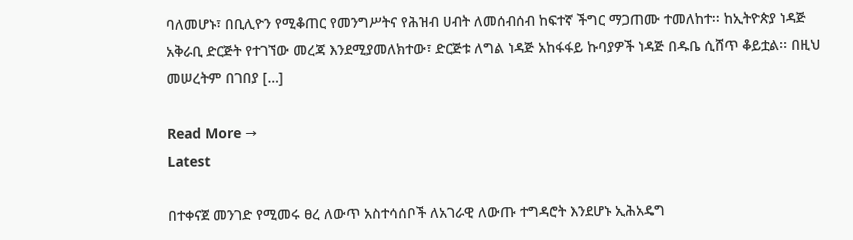ባለመሆኑ፣ በቢሊዮን የሚቆጠር የመንግሥትና የሕዝብ ሀብት ለመሰብሰብ ከፍተኛ ችግር ማጋጠሙ ተመለከተ፡፡ ከኢትዮጵያ ነዳጅ አቅራቢ ድርጅት የተገኘው መረጃ እንደሚያመለክተው፣ ድርጅቱ ለግል ነዳጅ አከፋፋይ ኩባያዎች ነዳጅ በዱቤ ሲሸጥ ቆይቷል፡፡ በዚህ መሠረትም በገበያ […]

Read More →
Latest

በተቀናጀ መንገድ የሚመሩ ፀረ ለውጥ አስተሳሰቦች ለአገራዊ ለውጡ ተግዳሮት እንደሆኑ ኢሕአዴግ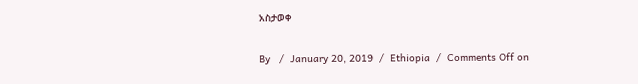አስታወቀ

By   /  January 20, 2019  /  Ethiopia  /  Comments Off on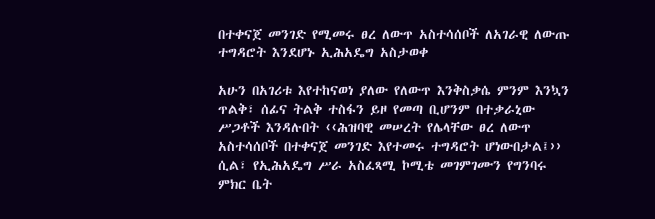በተቀናጀ መንገድ የሚመሩ ፀረ ለውጥ አስተሳሰቦች ለአገራዊ ለውጡ ተግዳሮት እንደሆኑ ኢሕአዴግ አስታወቀ

አሁን በአገሪቱ እየተከናወነ ያለው የለውጥ እንቅስቃሴ ምንም እንኳን ጥልቅ፣ ሰፊና ትልቅ ተስፋን ይዞ የመጣ ቢሆንም በተቃራኒው ሥጋቶች እንዳሉበት ‹‹ሕዝባዊ መሠረት የሌላቸው ፀረ ለውጥ አስተሳሰቦች በተቀናጀ መንገድ እየተመሩ ተግዳሮት ሆነውበታል፤›› ሲል፣ የኢሕአዴግ ሥራ አስፈጻሚ ኮሚቴ መገምገሙን የግንባሩ ምክር ቤት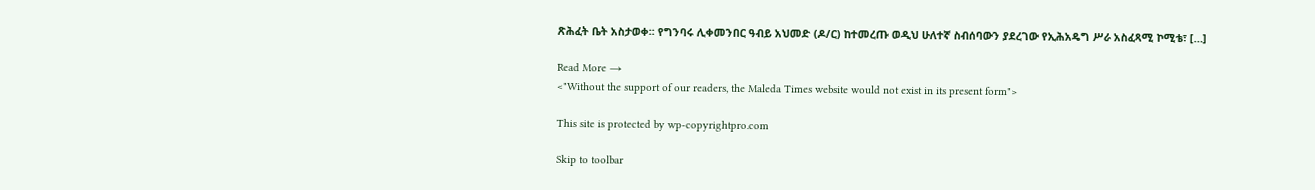ጽሕፈት ቤት አስታወቀ፡፡ የግንባሩ ሊቀመንበር ዓብይ አህመድ (ዶ/ር) ከተመረጡ ወዲህ ሁለተኛ ስብሰባውን ያደረገው የኢሕአዴግ ሥራ አስፈጻሚ ኮሚቴ፣ […]

Read More →
<"Without the support of our readers, the Maleda Times website would not exist in its present form">

This site is protected by wp-copyrightpro.com

Skip to toolbar